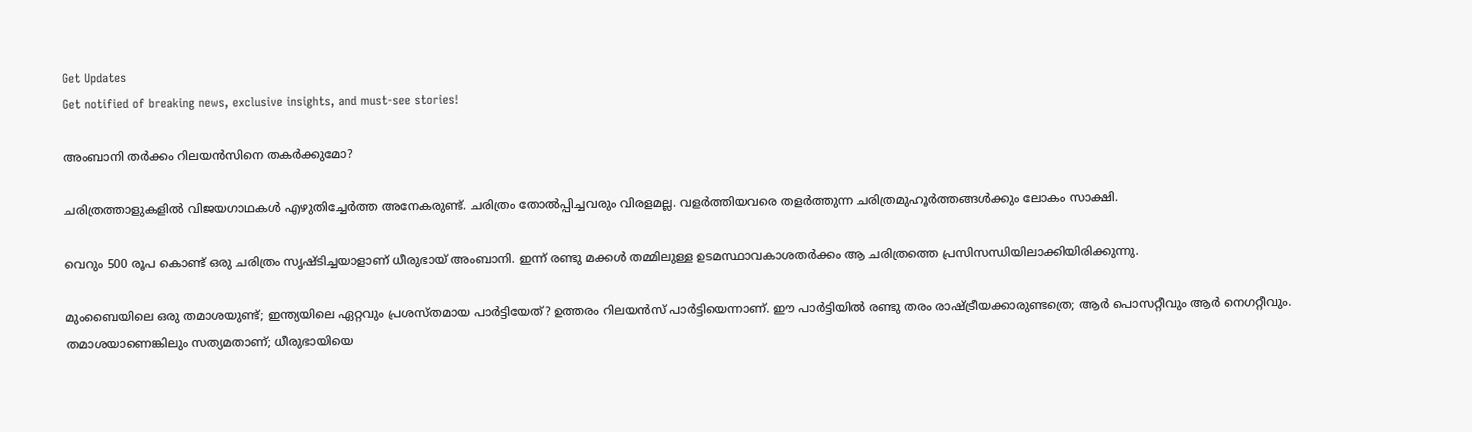Get Updates
Get notified of breaking news, exclusive insights, and must-see stories!

അംബാനി തര്‍ക്കം റിലയന്‍സിനെ തകര്‍ക്കുമോ?

ചരിത്രത്താളുകളില്‍ വിജയഗാഥകള്‍ എഴുതിച്ചേര്‍ത്ത അനേകരുണ്ട്. ചരിത്രം തോല്‍പ്പിച്ചവരും വിരളമല്ല. വളര്‍ത്തിയവരെ തളര്‍ത്തുന്ന ചരിത്രമുഹൂര്‍ത്തങ്ങള്‍ക്കും ലോകം സാക്ഷി.

വെറും 500 രൂപ കൊണ്ട് ഒരു ചരിത്രം സൃഷ്ടിച്ചയാളാണ് ധീരുഭായ് അംബാനി. ഇന്ന് രണ്ടു മക്കള്‍ തമ്മിലുള്ള ഉടമസ്ഥാവകാശതര്‍ക്കം ആ ചരിത്രത്തെ പ്രസിസന്ധിയിലാക്കിയിരിക്കുന്നു.

മുംബൈയിലെ ഒരു തമാശയുണ്ട്; ഇന്ത്യയിലെ ഏറ്റവും പ്രശസ്തമായ പാര്‍ട്ടിയേത്? ഉത്തരം റിലയന്‍സ് പാര്‍ട്ടിയെന്നാണ്. ഈ പാര്‍ട്ടിയില്‍ രണ്ടു തരം രാഷ്ട്രീയക്കാരുണ്ടത്രെ; ആര്‍ പൊസറ്റീവും ആര്‍ നെഗറ്റീവും. തമാശയാണെങ്കിലും സത്യമതാണ്; ധീരുഭായിയെ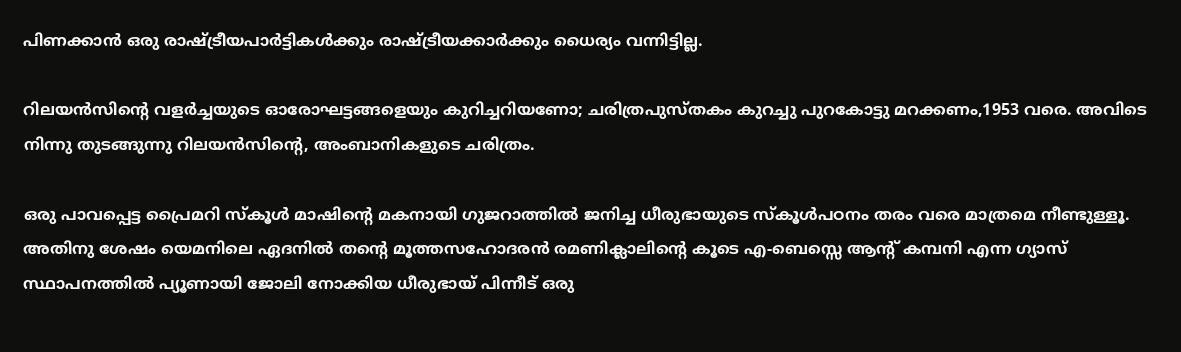പിണക്കാന്‍ ഒരു രാഷ്ട്രീയപാര്‍ട്ടികള്‍ക്കും രാഷ്ട്രീയക്കാര്‍ക്കും ധൈര്യം വന്നിട്ടില്ല.

റിലയന്‍സിന്റെ വളര്‍ച്ചയുടെ ഓരോഘട്ടങ്ങളെയും കുറിച്ചറിയണോ; ചരിത്രപുസ്തകം കുറച്ചു പുറകോട്ടു മറക്കണം,1953 വരെ. അവിടെ നിന്നു തുടങ്ങുന്നു റിലയന്‍സിന്റെ, അംബാനികളുടെ ചരിത്രം.

ഒരു പാവപ്പെട്ട പ്രൈമറി സ്കൂള്‍ മാഷിന്റെ മകനായി ഗുജറാത്തില്‍ ജനിച്ച ധീരുഭായുടെ സ്കൂള്‍പഠനം തരം വരെ മാത്രമെ നീണ്ടുള്ളൂ. അതിനു ശേഷം യെമനിലെ ഏദനില്‍ തന്റെ മൂത്തസഹോദരന്‍ രമണിക്ലാലിന്റെ കൂടെ എ-ബെസ്സെ ആന്റ് കമ്പനി എന്ന ഗ്യാസ് സ്ഥാപനത്തില്‍ പ്യൂണായി ജോലി നോക്കിയ ധീരുഭായ് പിന്നീട് ഒരു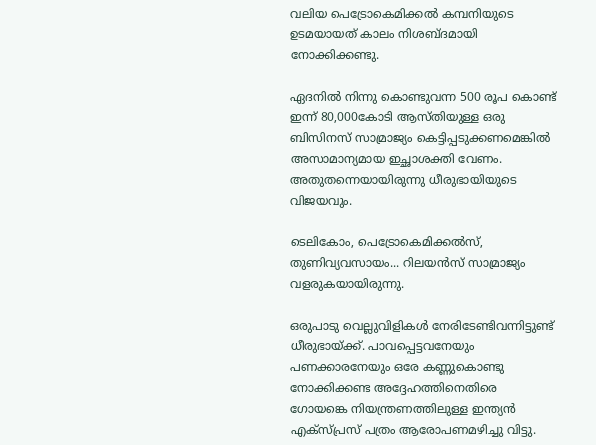വലിയ പെട്രോകെമിക്കല്‍ കമ്പനിയുടെ ഉടമയായത് കാലം നിശബ്ദമായി നോക്കിക്കണ്ടു.

ഏദനില്‍ നിന്നു കൊണ്ടുവന്ന 500 രൂപ കൊണ്ട് ഇന്ന് 80,000കോടി ആസ്തിയുള്ള ഒരു ബിസിനസ് സാമ്രാജ്യം കെട്ടിപ്പടുക്കണമെങ്കില്‍ അസാമാന്യമായ ഇച്ഛാശക്തി വേണം. അതുതന്നെയായിരുന്നു ധീരുഭായിയുടെ വിജയവും.

ടെലികോം, പെട്രോകെമിക്കല്‍സ്, തുണിവ്യവസായം... റിലയന്‍സ് സാമ്രാജ്യം വളരുകയായിരുന്നു.

ഒരുപാടു വെല്ലുവിളികള്‍ നേരിടേണ്ടിവന്നിട്ടുണ്ട് ധീരുഭായ്ക്ക്. പാവപ്പെട്ടവനേയും പണക്കാരനേയും ഒരേ കണ്ണുകൊണ്ടു നോക്കിക്കണ്ട അദ്ദേഹത്തിനെതിരെ ഗോയങ്കെ നിയന്ത്രണത്തിലുള്ള ഇന്ത്യന്‍ എക്സ്പ്രസ് പത്രം ആരോപണമഴിച്ചു വിട്ടു.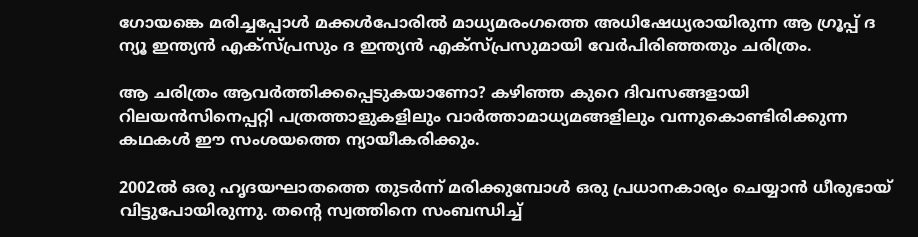ഗോയങ്കെ മരിച്ചപ്പോള്‍ മക്കള്‍പോരില്‍ മാധ്യമരംഗത്തെ അധിഷേധ്യരായിരുന്ന ആ ഗ്രൂപ്പ് ദ ന്യൂ ഇന്ത്യന്‍ എക്സ്പ്രസും ദ ഇന്ത്യന്‍ എക്സ്പ്രസുമായി വേര്‍പിരിഞ്ഞതും ചരിത്രം.

ആ ചരിത്രം ആവര്‍ത്തിക്കപ്പെടുകയാണോ? കഴിഞ്ഞ കുറെ ദിവസങ്ങളായി റിലയന്‍സിനെപ്പറ്റി പത്രത്താളുകളിലും വാര്‍ത്താമാധ്യമങ്ങളിലും വന്നുകൊണ്ടിരിക്കുന്ന കഥകള്‍ ഈ സംശയത്തെ ന്യായീകരിക്കും.

2002ല്‍ ഒരു ഹൃദയഘാതത്തെ തുടര്‍ന്ന് മരിക്കുമ്പോള്‍ ഒരു പ്രധാനകാര്യം ചെയ്യാന്‍ ധീരുഭായ് വിട്ടുപോയിരുന്നു. തന്റെ സ്വത്തിനെ സംബന്ധിച്ച്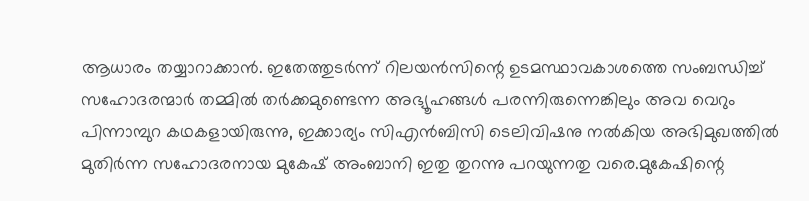ആധാരം തയ്യാറാക്കാന്‍. ഇതേത്തുടര്‍ന്ന് റിലയന്‍സിന്റെ ഉടമസ്ഥാവകാശത്തെ സംബന്ധിച്ച് സഹോദരന്മാര്‍ തമ്മില്‍ തര്‍ക്കമുണ്ടെന്ന അഭ്യൂഹങ്ങള്‍ പരന്നിരുന്നെങ്കിലും അവ വെറും പിന്നാമ്പുറ കഥകളായിരുന്നു, ഇക്കാര്യം സിഎന്‍ബിസി ടെലിവിഷനു നല്‍കിയ അഭിമുഖത്തില്‍ മുതിര്‍ന്ന സഹോദരനായ മുകേഷ് അംബാനി ഇതു തുറന്നു പറയുന്നതു വരെ.മുകേഷിന്റെ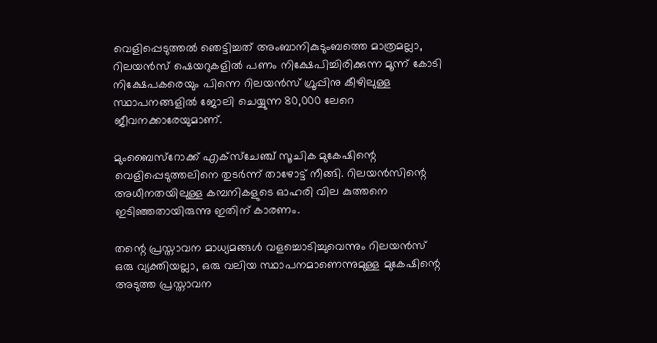വെളിപ്പെടുത്തല്‍ ഞെട്ടിച്ചത് അംബാനികുടുംബത്തെ മാത്രമല്ലാ, റിലയന്‍സ് ഷെയറുകളില്‍ പണം നിക്ഷേപിച്ചിരിക്കുന്ന മൂന്ന് കോടി നിക്ഷേപകരെയും പിന്നെ റിലയന്‍സ് ഗ്രൂപ്പിനു കീഴിലുള്ള സ്ഥാപനങ്ങളില്‍ ജോലി ചെയ്യുന്ന 80,000 ലേറെ ജീവനക്കാരേയുമാണ്.

മുംബൈസ്റോക്ക് എക്സ്ചേഞ്ച് സൂചിക മുകേഷിന്റെ വെളിപ്പെടുത്തലിനെ തുടര്‍ന്ന് താഴോട്ട് നീങ്ങി. റിലയന്‍സിന്റെ അധീനതയിലുള്ള കമ്പനികളുടെ ഓഹരി വില കുത്തനെ ഇടിഞ്ഞതായിരുന്നു ഇതിന് കാരണം.

തന്റെ പ്രസ്താവന മാധ്യമങ്ങള്‍ വളച്ചൊടിച്ചുവെന്നും റിലയന്‍സ് ഒരു വ്യക്തിയല്ലാ, ഒരു വലിയ സ്ഥാപനമാണെന്നുമുള്ള മുകേഷിന്റെ അടുത്ത പ്രസ്താവന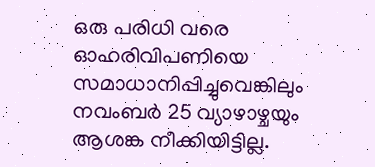ഒരു പരിധി വരെ ഓഹരിവിപണിയെ സമാധാനിപ്പിച്ചുവെങ്കിലും നവംബര്‍ 25 വ്യാഴാഴ്ചയും ആശങ്ക നീക്കിയിട്ടില്ല.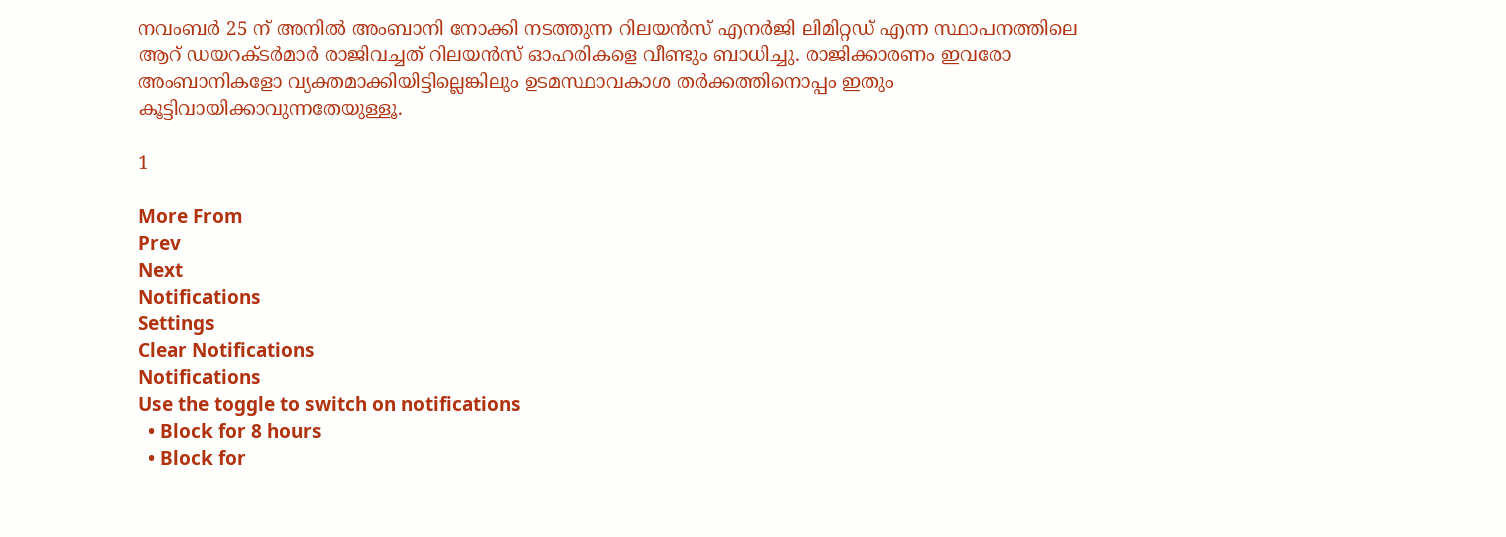നവംബര്‍ 25 ന് അനില്‍ അംബാനി നോക്കി നടത്തുന്ന റിലയന്‍സ് എനര്‍ജി ലിമിറ്റഡ് എന്ന സ്ഥാപനത്തിലെ ആറ് ഡയറക്ടര്‍മാര്‍ രാജിവച്ചത് റിലയന്‍സ് ഓഹരികളെ വീണ്ടും ബാധിച്ചു. രാജിക്കാരണം ഇവരോ അംബാനികളോ വ്യക്തമാക്കിയിട്ടില്ലെങ്കിലും ഉടമസ്ഥാവകാശ തര്‍ക്കത്തിനൊപ്പം ഇതും കൂട്ടിവായിക്കാവുന്നതേയുള്ളൂ.

1

More From
Prev
Next
Notifications
Settings
Clear Notifications
Notifications
Use the toggle to switch on notifications
  • Block for 8 hours
  • Block for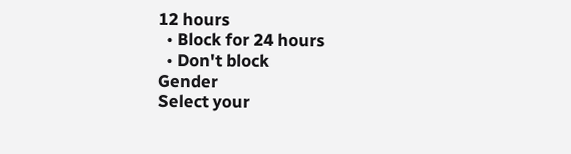12 hours
  • Block for 24 hours
  • Don't block
Gender
Select your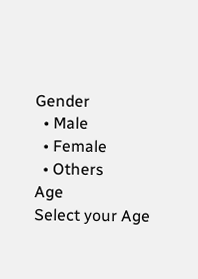Gender
  • Male
  • Female
  • Others
Age
Select your Age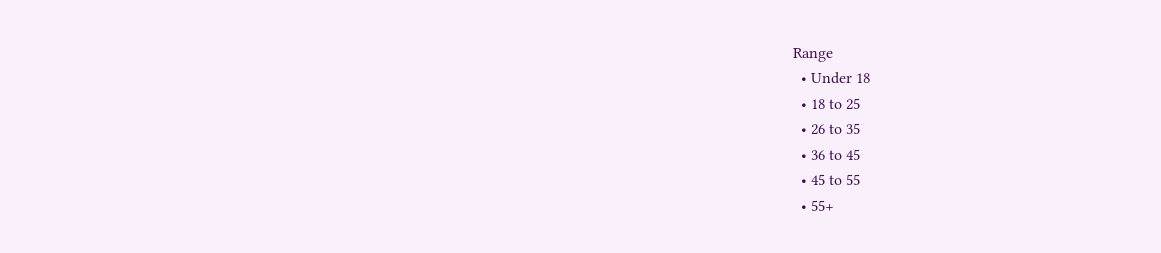Range
  • Under 18
  • 18 to 25
  • 26 to 35
  • 36 to 45
  • 45 to 55
  • 55+